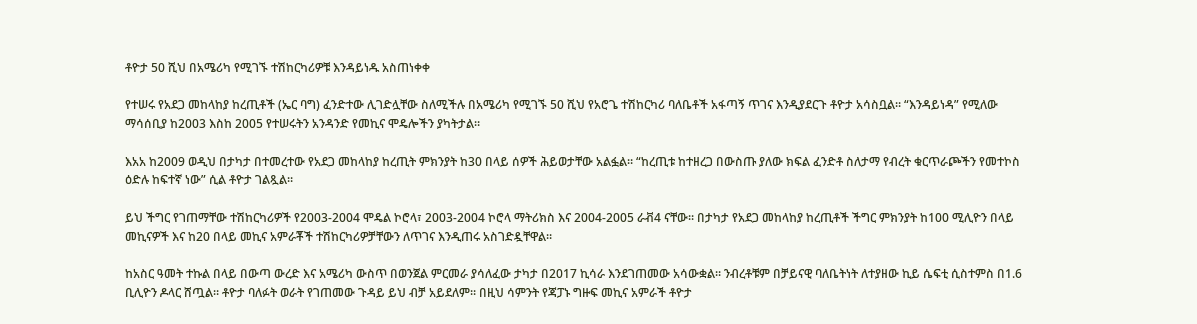ቶዮታ 50 ሺህ በአሜሪካ የሚገኙ ተሽከርካሪዎቹ እንዳይነዱ አስጠነቀቀ

የተሠሩ የአደጋ መከላከያ ከረጢቶች (ኤር ባግ) ፈንድተው ሊገድሏቸው ስለሚችሉ በአሜሪካ የሚገኙ 50 ሺህ የአሮጌ ተሽከርካሪ ባለቤቶች አፋጣኝ ጥገና እንዲያደርጉ ቶዮታ አሳስቧል። “እንዳይነዳ” የሚለው ማሳሰቢያ ከ2003 እስከ 2005 የተሠሩትን አንዳንድ የመኪና ሞዴሎችን ያካትታል።

እአአ ከ2009 ወዲህ በታካታ በተመረተው የአደጋ መከላከያ ከረጢት ምክንያት ከ30 በላይ ሰዎች ሕይወታቸው አልፏል። “ከረጢቱ ከተዘረጋ በውስጡ ያለው ክፍል ፈንድቶ ስለታማ የብረት ቁርጥራጮችን የመተኮስ ዕድሉ ከፍተኛ ነው” ሲል ቶዮታ ገልጿል።

ይህ ችግር የገጠማቸው ተሽከርካሪዎች የ2003-2004 ሞዴል ኮሮላ፣ 2003-2004 ኮሮላ ማትሪክስ እና 2004-2005 ራቭ4 ናቸው። በታካታ የአደጋ መከላከያ ከረጢቶች ችግር ምክንያት ከ100 ሚሊዮን በላይ መኪናዎች እና ከ20 በላይ መኪና አምራቾች ተሽከርካሪዎቻቸውን ለጥገና እንዲጠሩ አስገድዷቸዋል።

ከአስር ዓመት ተኩል በላይ በውጣ ውረድ እና አሜሪካ ውስጥ በወንጀል ምርመራ ያሳለፈው ታካታ በ2017 ኪሳራ እንደገጠመው አሳውቋል። ንብረቶቹም በቻይናዊ ባለቤትነት ለተያዘው ኪይ ሴፍቲ ሲስተምስ በ1.6 ቢሊዮን ዶላር ሸጧል። ቶዮታ ባለፉት ወራት የገጠመው ጉዳይ ይህ ብቻ አይደለም። በዚህ ሳምንት የጃፓኑ ግዙፍ መኪና አምራች ቶዮታ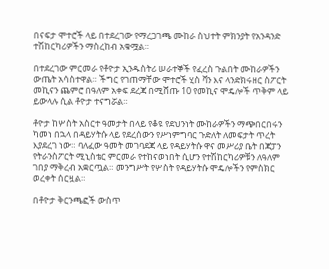በናፍታ ሞተሮች ላይ በተደረገው የማረጋገጫ ሙከራ ስህተት ምክንያት የአንዳንድ ተሽከርካሪዎችን ማስረከብ አቁሟል።

በተደረገው ምርመራ የቶዮታ ኢንዱስትሪ ሠራተኞች የፈረስ ጉልበት ሙከራዎችን ውጤት አሳስተዋል። ችግር የገጠማቸው ሞተሮች ሂስ ቫን እና ላንድክሩዘር ስፖርት መኪናን ጨምሮ በዓለም አቀፍ ደረጃ በሚሸጡ 10 የመኪና ሞዴሎች ጥቅም ላይ ይውላሉ ሲል ቶዮታ ተናግሯል።

ቶዮታ ከሦስት አስርተ ዓመታት በላይ የቆዩ የደህንነት ሙከራዎችን ማጭበርበሩን ካመነ በኋላ በዳይሃትሱ ላይ የደረሰውን የሥነምግባር ጉድለት ለመፍታት ጥረት እያደረገ ነው። ባለፈው ዓመት መገባደጃ ላይ የዳይሃትሱ ዋና መሥሪያ ቤት በጃፓን የትራንስፖርት ሚኒስቴር ምርመራ የተከናወነበት ሲሆን የተሽከርካሪዎቹን ለዓለም ገበያ ማቅረብ አቋርጧል። መንግሥት የሦስት የዳይሃትሱ ሞዴሎችን የምስክር ወረቀት ሰርዟል።

በቶዮታ ቅርንጫፎች ውስጥ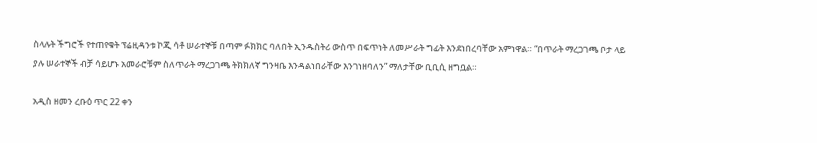ስላሉት ችግሮች የተጠየቁት ፕሬዚዳንቱ ኮጂ ሳቶ ሠራተኞቹ በጣም ፉክክር ባለበት ኢንዱስትሪ ውስጥ በፍጥነት ለመሥራት ግፊት እንደነበረባቸው አምነዋል። “በጥራት ማረጋገጫ ቦታ ላይ ያሉ ሠራተኞች ብቻ ሳይሆኑ አመራሮቹም ስለጥራት ማረጋገጫ ትክክለኛ ግንዛቤ እንዳልነበራቸው እንገነዘባለን” ማለታቸው ቢቢሲ ዘግቧል።

አዲስ ዘመን ረቡዕ ጥር 22 ቀን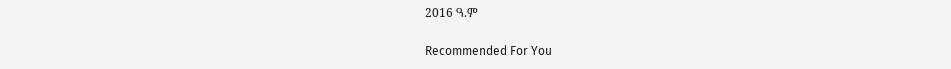2016 ዓ.ም

Recommended For You